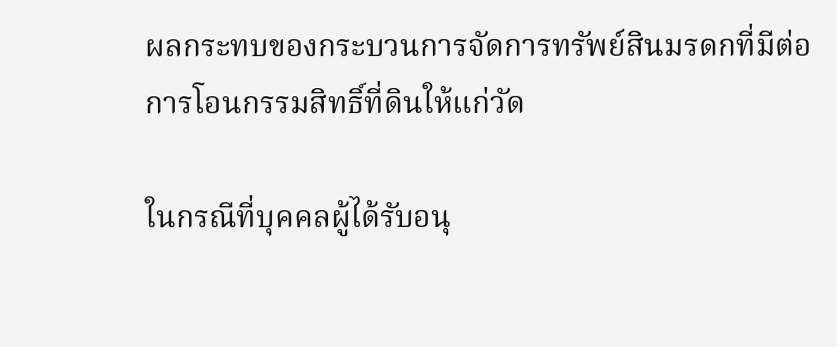ผลกระทบของกระบวนการจัดการทรัพย์สินมรดกที่มีต่อการโอนกรรมสิทธิ์ที่ดินให้แก่วัด

ในกรณีที่บุคคลผู้ได้รับอนุ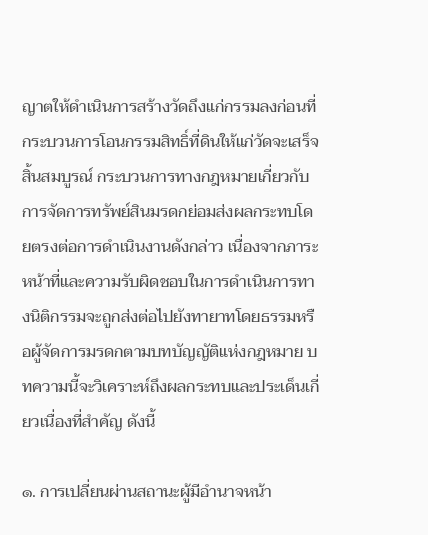ญาตให้ดำเนินการสร้างวัดถึงแก่กรรมลงก่อนที่กระบวนการโอนกรรมสิทธิ์ที่ดินให้แก่วัดจะเสร็จสิ้นสมบูรณ์ กระบวนการทางกฎหมายเกี่ยวกับการจัดการทรัพย์สินมรดกย่อมส่งผลกระทบโดยตรงต่อการดำเนินงานดังกล่าว เนื่องจากภาระหน้าที่และความรับผิดชอบในการดำเนินการทางนิติกรรมจะถูกส่งต่อไปยังทายาทโดยธรรมหรือผู้จัดการมรดกตามบทบัญญัติแห่งกฎหมาย บทความนี้จะวิเคราะห์ถึงผลกระทบและประเด็นเกี่ยวเนื่องที่สำคัญ ดังนี้

๑. การเปลี่ยนผ่านสถานะผู้มีอำนาจหน้า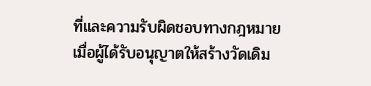ที่และความรับผิดชอบทางกฎหมาย เมื่อผู้ได้รับอนุญาตให้สร้างวัดเดิม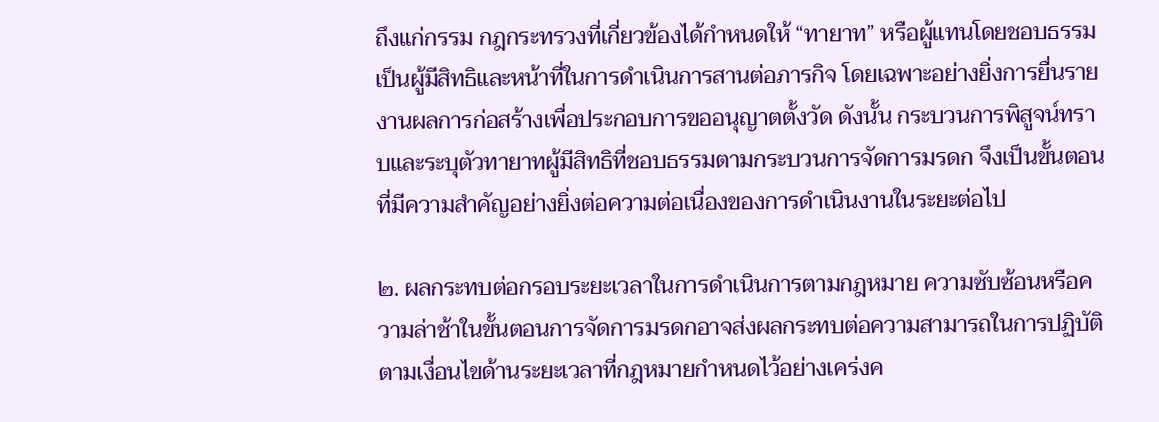ถึงแก่กรรม กฎกระทรวงที่เกี่ยวข้องได้กำหนดให้ “ทายาท” หรือผู้แทนโดยชอบธรรม เป็นผู้มีสิทธิและหน้าที่ในการดำเนินการสานต่อภารกิจ โดยเฉพาะอย่างยิ่งการยื่นรายงานผลการก่อสร้างเพื่อประกอบการขออนุญาตตั้งวัด ดังนั้น กระบวนการพิสูจน์ทราบและระบุตัวทายาทผู้มีสิทธิที่ชอบธรรมตามกระบวนการจัดการมรดก จึงเป็นขั้นตอนที่มีความสำคัญอย่างยิ่งต่อความต่อเนื่องของการดำเนินงานในระยะต่อไป

๒. ผลกระทบต่อกรอบระยะเวลาในการดำเนินการตามกฎหมาย ความซับซ้อนหรือความล่าช้าในขั้นตอนการจัดการมรดกอาจส่งผลกระทบต่อความสามารถในการปฏิบัติตามเงื่อนไขด้านระยะเวลาที่กฎหมายกำหนดไว้อย่างเคร่งค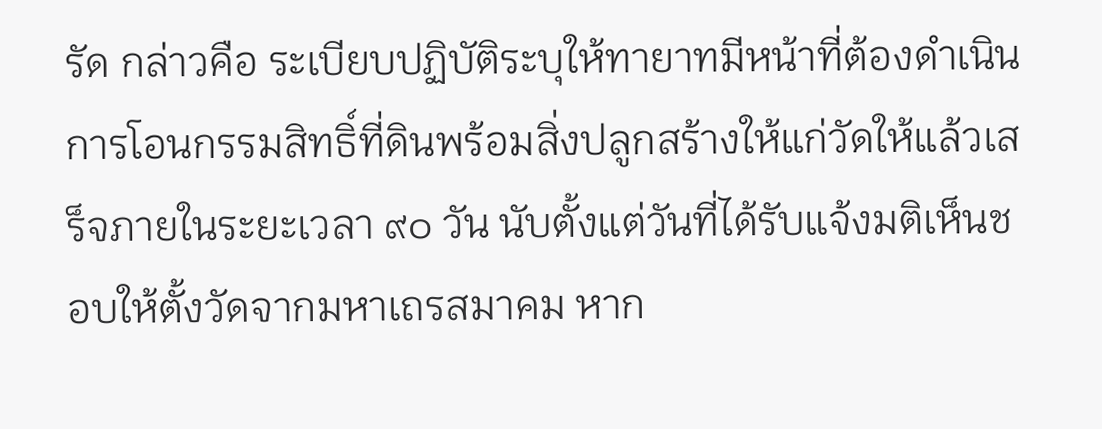รัด กล่าวคือ ระเบียบปฏิบัติระบุให้ทายาทมีหน้าที่ต้องดำเนินการโอนกรรมสิทธิ์ที่ดินพร้อมสิ่งปลูกสร้างให้แก่วัดให้แล้วเสร็จภายในระยะเวลา ๙๐ วัน นับตั้งแต่วันที่ได้รับแจ้งมติเห็นชอบให้ตั้งวัดจากมหาเถรสมาคม หาก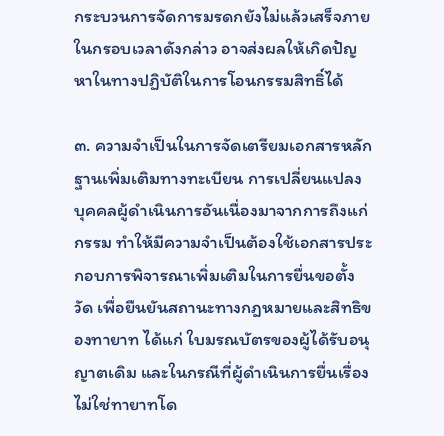กระบวนการจัดการมรดกยังไม่แล้วเสร็จภายในกรอบเวลาดังกล่าว อาจส่งผลให้เกิดปัญหาในทางปฏิบัติในการโอนกรรมสิทธิ์ได้

๓. ความจำเป็นในการจัดเตรียมเอกสารหลักฐานเพิ่มเติมทางทะเบียน การเปลี่ยนแปลงบุคคลผู้ดำเนินการอันเนื่องมาจากการถึงแก่กรรม ทำให้มีความจำเป็นต้องใช้เอกสารประกอบการพิจารณาเพิ่มเติมในการยื่นขอตั้งวัด เพื่อยืนยันสถานะทางกฎหมายและสิทธิของทายาท ได้แก่ ใบมรณบัตรของผู้ได้รับอนุญาตเดิม และในกรณีที่ผู้ดำเนินการยื่นเรื่องไม่ใช่ทายาทโด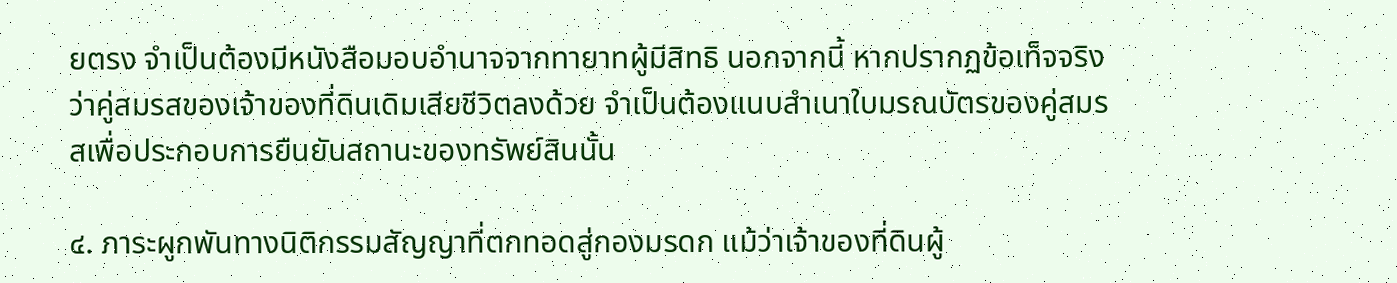ยตรง จำเป็นต้องมีหนังสือมอบอำนาจจากทายาทผู้มีสิทธิ นอกจากนี้ หากปรากฏข้อเท็จจริงว่าคู่สมรสของเจ้าของที่ดินเดิมเสียชีวิตลงด้วย จำเป็นต้องแนบสำเนาใบมรณบัตรของคู่สมรสเพื่อประกอบการยืนยันสถานะของทรัพย์สินนั้น

๔. ภาระผูกพันทางนิติกรรมสัญญาที่ตกทอดสู่กองมรดก แม้ว่าเจ้าของที่ดินผู้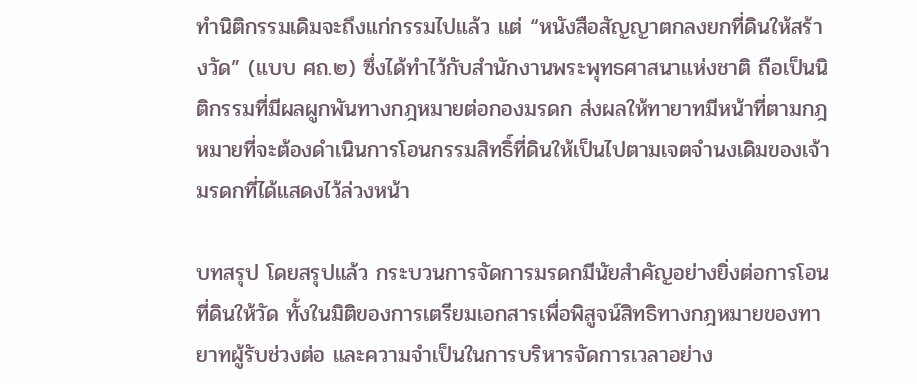ทำนิติกรรมเดิมจะถึงแก่กรรมไปแล้ว แต่ “หนังสือสัญญาตกลงยกที่ดินให้สร้างวัด” (แบบ ศถ.๒) ซึ่งได้ทำไว้กับสำนักงานพระพุทธศาสนาแห่งชาติ ถือเป็นนิติกรรมที่มีผลผูกพันทางกฎหมายต่อกองมรดก ส่งผลให้ทายาทมีหน้าที่ตามกฎหมายที่จะต้องดำเนินการโอนกรรมสิทธิ์ที่ดินให้เป็นไปตามเจตจำนงเดิมของเจ้ามรดกที่ได้แสดงไว้ล่วงหน้า

บทสรุป โดยสรุปแล้ว กระบวนการจัดการมรดกมีนัยสำคัญอย่างยิ่งต่อการโอนที่ดินให้วัด ทั้งในมิติของการเตรียมเอกสารเพื่อพิสูจน์สิทธิทางกฎหมายของทายาทผู้รับช่วงต่อ และความจำเป็นในการบริหารจัดการเวลาอย่าง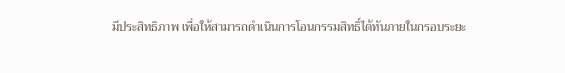มีประสิทธิภาพ เพื่อให้สามารถดำเนินการโอนกรรมสิทธิ์ได้ทันภายในกรอบระยะ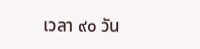เวลา ๙๐ วัน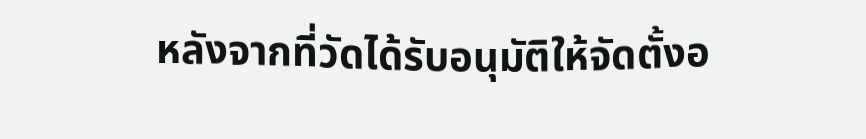หลังจากที่วัดได้รับอนุมัติให้จัดตั้งอ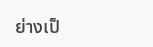ย่างเป็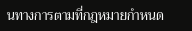นทางการตามที่กฎหมายกำหนด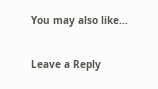You may also like...

Leave a Reply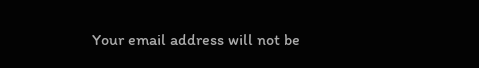Your email address will not be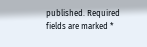published. Required fields are marked *